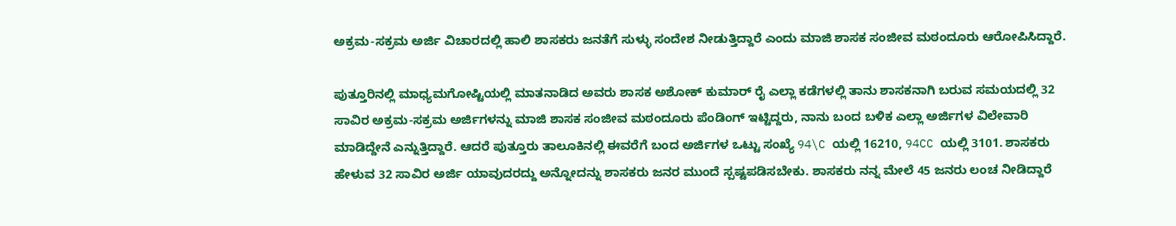ಅಕ್ರಮ-ಸಕ್ರಮ ಅರ್ಜಿ ವಿಚಾರದಲ್ಲಿ ಹಾಲಿ ಶಾಸಕರು ಜನತೆಗೆ ಸುಳ್ಳು ಸಂದೇಶ ನೀಡುತ್ತಿದ್ದಾರೆ ಎಂದು ಮಾಜಿ ಶಾಸಕ ಸಂಜೀವ ಮಠಂದೂರು ಆರೋಪಿಸಿದ್ದಾರೆ.

ಪುತ್ತೂರಿನಲ್ಲಿ ಮಾಧ್ಯಮಗೋಷ್ಟಿಯಲ್ಲಿ ಮಾತನಾಡಿದ ಅವರು ಶಾಸಕ ಅಶೋಕ್ ಕುಮಾರ್ ರೈ ಎಲ್ಲಾ ಕಡೆಗಳಲ್ಲಿ ತಾನು ಶಾಸಕನಾಗಿ ಬರುವ ಸಮಯದಲ್ಲಿ 32 ಸಾವಿರ ಅಕ್ರಮ-ಸಕ್ರಮ ಅರ್ಜಿಗಳನ್ನು ಮಾಜಿ ಶಾಸಕ ಸಂಜೀವ ಮಠಂದೂರು ಪೆಂಡಿಂಗ್ ಇಟ್ಟಿದ್ದರು, ನಾನು ಬಂದ ಬಳಿಕ ಎಲ್ಲಾ ಅರ್ಜಿಗಳ ವಿಲೇವಾರಿ ಮಾಡಿದ್ದೇನೆ ಎನ್ನುತ್ತಿದ್ದಾರೆ. ಆದರೆ ಪುತ್ತೂರು ತಾಲೂಕಿನಲ್ಲಿ ಈವರೆಗೆ ಬಂದ ಅರ್ಜಿಗಳ ಒಟ್ಟು ಸಂಖ್ಯೆ 94\C ಯಲ್ಲಿ 16210, 94CC ಯಲ್ಲಿ 3101. ಶಾಸಕರು ಹೇಳುವ 32 ಸಾವಿರ ಅರ್ಜಿ ಯಾವುದರದ್ದು ಅನ್ನೋದನ್ನು ಶಾಸಕರು ಜನರ ಮುಂದೆ ಸ್ಪಷ್ಟಪಡಿಸಬೇಕು. ಶಾಸಕರು ನನ್ನ ಮೇಲೆ 45 ಜನರು ಲಂಚ ನೀಡಿದ್ದಾರೆ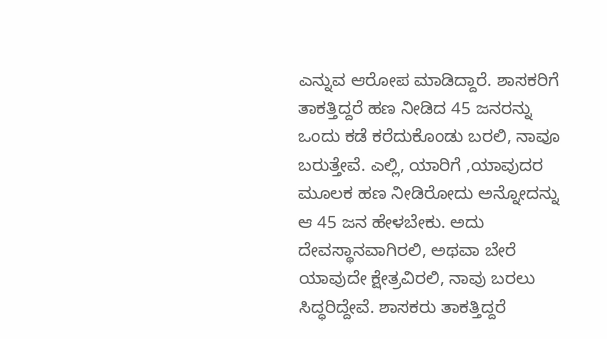ಎನ್ನುವ ಆರೋಪ ಮಾಡಿದ್ದಾರೆ. ಶಾಸಕರಿಗೆ ತಾಕತ್ತಿದ್ದರೆ ಹಣ ನೀಡಿದ 45 ಜನರನ್ನು ಒಂದು ಕಡೆ ಕರೆದುಕೊಂಡು ಬರಲಿ, ನಾವೂ ಬರುತ್ತೇವೆ. ಎಲ್ಲಿ, ಯಾರಿಗೆ ,ಯಾವುದರ ಮೂಲಕ ಹಣ ನೀಡಿರೋದು ಅನ್ನೋದನ್ನು ಆ 45 ಜನ ಹೇಳಬೇಕು. ಅದು ದೇವಸ್ಥಾನವಾಗಿರಲಿ, ಅಥವಾ ಬೇರೆ ಯಾವುದೇ ಕ್ಷೇತ್ರವಿರಲಿ, ನಾವು ಬರಲು ಸಿದ್ಧರಿದ್ದೇವೆ‌. ಶಾಸಕರು ತಾಕತ್ತಿದ್ದರೆ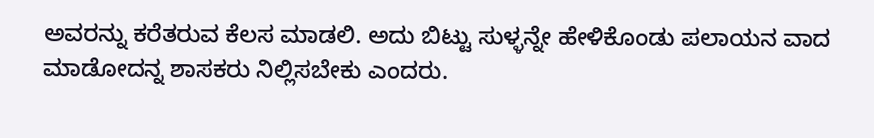ಅವರನ್ನು ಕರೆತರುವ ಕೆಲಸ ಮಾಡಲಿ. ಅದು ಬಿಟ್ಟು ಸುಳ್ಳನ್ನೇ ಹೇಳಿಕೊಂಡು ಪಲಾಯನ ವಾದ ಮಾಡೋದನ್ನ ಶಾಸಕರು ನಿಲ್ಲಿಸಬೇಕು ಎಂದರು.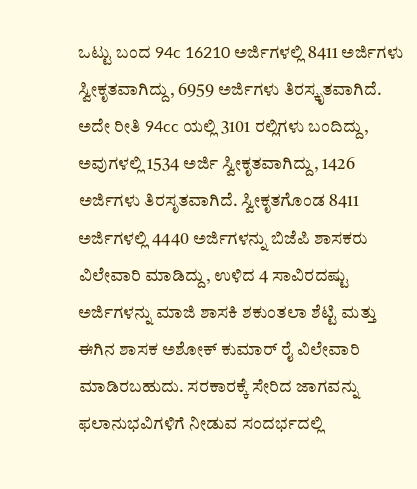ಒಟ್ಟು ಬಂದ 94c 16210 ಅರ್ಜಿಗಳಲ್ಲಿ 8411 ಅರ್ಜಿಗಳು ಸ್ವೀಕೃತವಾಗಿದ್ದು, 6959 ಅರ್ಜಿಗಳು ತಿರಸ್ಕೃತವಾಗಿದೆ. ಅದೇ ರೀತಿ 94cc ಯಲ್ಲಿ 3101 ರಲ್ಲಿಗಳು ಬಂದಿದ್ದು, ಅವುಗಳಲ್ಲಿ 1534 ಅರ್ಜಿ ಸ್ವೀಕೃತವಾಗಿದ್ದು, 1426 ಅರ್ಜಿಗಳು ತಿರಸೃತವಾಗಿದೆ. ಸ್ವೀಕೃತಗೊಂಡ 8411 ಅರ್ಜಿಗಳಲ್ಲಿ 4440 ಅರ್ಜಿಗಳನ್ನು ಬಿಜೆಪಿ ಶಾಸಕರು ವಿಲೇವಾರಿ ಮಾಡಿದ್ದು, ಉಳಿದ 4 ಸಾವಿರದಷ್ಟು ಅರ್ಜಿಗಳನ್ನು ಮಾಜಿ ಶಾಸಕಿ ಶಕುಂತಲಾ ಶೆಟ್ಟಿ ಮತ್ತು ಈಗಿನ ಶಾಸಕ ಅಶೋಕ್ ಕುಮಾರ್ ರೈ ವಿಲೇವಾರಿ ಮಾಡಿರಬಹುದು. ಸರಕಾರಕ್ಕೆ ಸೇರಿದ ಜಾಗವನ್ನು ಫಲಾನುಭವಿಗಳಿಗೆ ನೀಡುವ ಸಂದರ್ಭದಲ್ಲಿ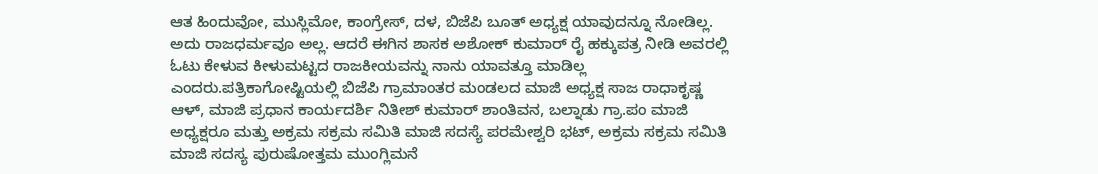ಆತ ಹಿಂದುವೋ, ಮುಸ್ಲಿಮೋ, ಕಾಂಗ್ರೇಸ್, ದಳ, ಬಿಜೆಪಿ ಬೂತ್ ಅಧ್ಯಕ್ಷ ಯಾವುದನ್ನೂ ನೋಡಿಲ್ಲ. ಅದು ರಾಜಧರ್ಮವೂ ಅಲ್ಲ. ಆದರೆ ಈಗಿನ ಶಾಸಕ ಅಶೋಕ್ ಕುಮಾರ್ ರೈ ಹಕ್ಕುಪತ್ರ ನೀಡಿ ಅವರಲ್ಲಿ ಓಟು ಕೇಳುವ ಕೀಳುಮಟ್ಟದ ರಾಜಕೀಯವನ್ನು ನಾನು ಯಾವತ್ತೂ ಮಾಡಿಲ್ಲ ಎಂದರು.ಪತ್ರಿಕಾಗೋಷ್ಟಿಯಲ್ಲಿ ಬಿಜೆಪಿ ಗ್ರಾಮಾಂತರ ಮಂಡಲದ ಮಾಜಿ ಅಧ್ಯಕ್ಷ ಸಾಜ ರಾಧಾಕೃಷ್ಣ ಆಳ್‌, ಮಾಜಿ ಪ್ರಧಾನ ಕಾರ್ಯದರ್ಶಿ ನಿತೀಶ್ ಕುಮಾರ್ ಶಾಂತಿವನ, ಬಲ್ನಾಡು ಗ್ರಾ.ಪಂ ಮಾಜಿ ಅಧ್ಯಕ್ಷರೂ ಮತ್ತು ಅಕ್ರಮ ಸಕ್ರಮ ಸಮಿತಿ ಮಾಜಿ ಸದಸ್ಯೆ ಪರಮೇಶ್ವರಿ ಭಟ್, ಅಕ್ರಮ ಸಕ್ರಮ ಸಮಿತಿ ಮಾಜಿ ಸದಸ್ಯ ಪುರುಷೋತ್ತಮ ಮುಂಗ್ಲಿಮನೆ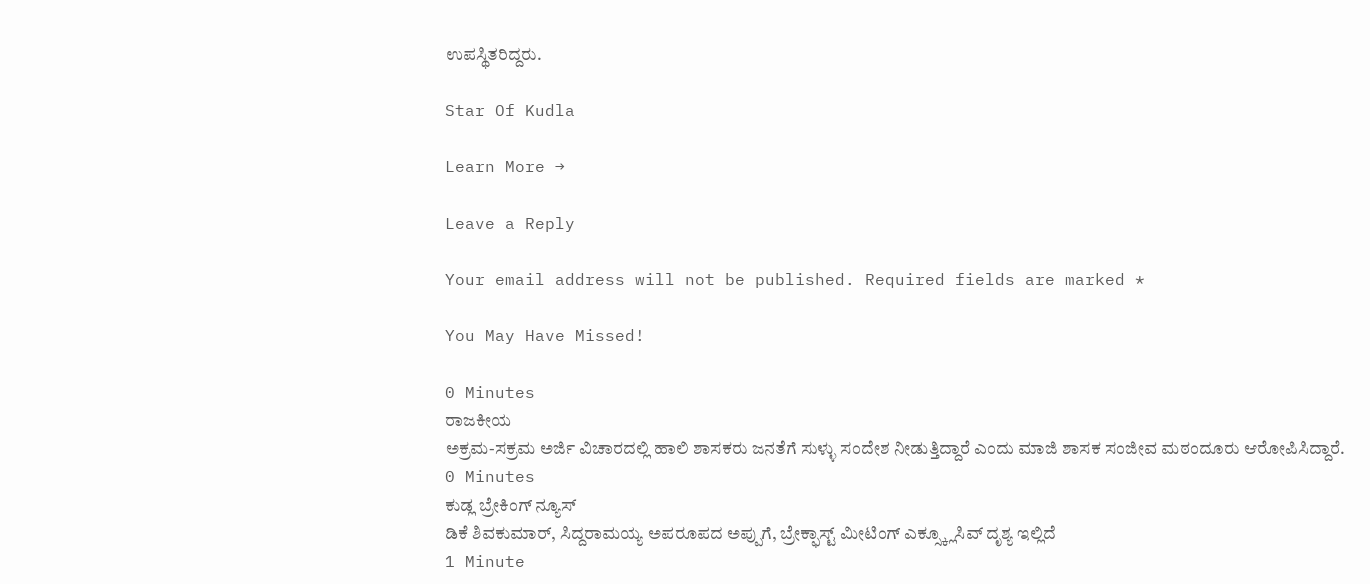ಉಪಸ್ಥಿತರಿದ್ದರು.

Star Of Kudla

Learn More →

Leave a Reply

Your email address will not be published. Required fields are marked *

You May Have Missed!

0 Minutes
ರಾಜಕೀಯ
ಅಕ್ರಮ-ಸಕ್ರಮ ಅರ್ಜಿ ವಿಚಾರದಲ್ಲಿ ಹಾಲಿ ಶಾಸಕರು ಜನತೆಗೆ ಸುಳ್ಳು ಸಂದೇಶ ನೀಡುತ್ತಿದ್ದಾರೆ ಎಂದು ಮಾಜಿ ಶಾಸಕ ಸಂಜೀವ ಮಠಂದೂರು ಆರೋಪಿಸಿದ್ದಾರೆ.
0 Minutes
ಕುಡ್ಲ ಬ್ರೇಕಿಂಗ್ ನ್ಯೂಸ್
ಡಿಕೆ ಶಿವಕುಮಾರ್, ಸಿದ್ದರಾಮಯ್ಯ ಅಪರೂಪದ ಅಪ್ಪುಗೆ, ಬ್ರೇಕ್ಫಾಸ್ಟ್ ಮೀಟಿಂಗ್ ಎಕ್ಸ್ಕ್ಲೂಸಿವ್ ದೃಶ್ಯ ಇಲ್ಲಿದೆ
1 Minute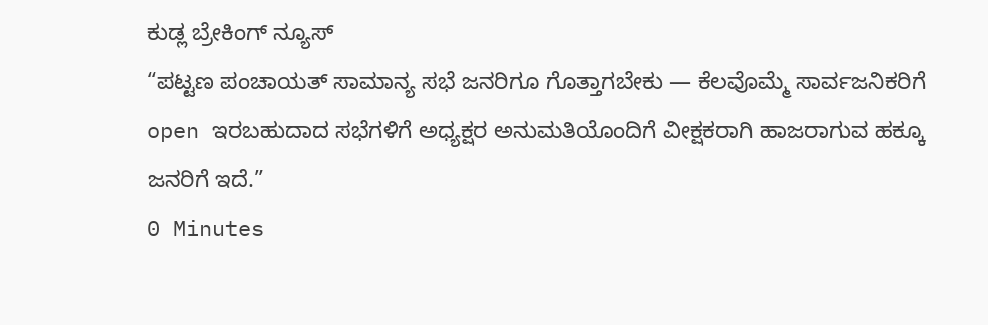ಕುಡ್ಲ ಬ್ರೇಕಿಂಗ್ ನ್ಯೂಸ್
“ಪಟ್ಟಣ ಪಂಚಾಯತ್ ಸಾಮಾನ್ಯ ಸಭೆ ಜನರಿಗೂ ಗೊತ್ತಾಗಬೇಕು — ಕೆಲವೊಮ್ಮೆ ಸಾರ್ವಜನಿಕರಿಗೆ open ಇರಬಹುದಾದ ಸಭೆಗಳಿಗೆ ಅಧ್ಯಕ್ಷರ ಅನುಮತಿಯೊಂದಿಗೆ ವೀಕ್ಷಕರಾಗಿ ಹಾಜರಾಗುವ ಹಕ್ಕೂ ಜನರಿಗೆ ಇದೆ.”
0 Minutes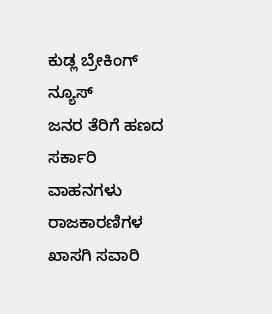ಕುಡ್ಲ ಬ್ರೇಕಿಂಗ್ ನ್ಯೂಸ್
ಜನರ ತೆರಿಗೆ ಹಣದ ಸರ್ಕಾರಿ ವಾಹನಗಳು ರಾಜಕಾರಣಿಗಳ ಖಾಸಗಿ ಸವಾರಿ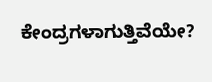ಕೇಂದ್ರಗಳಾಗುತ್ತಿವೆಯೇ?